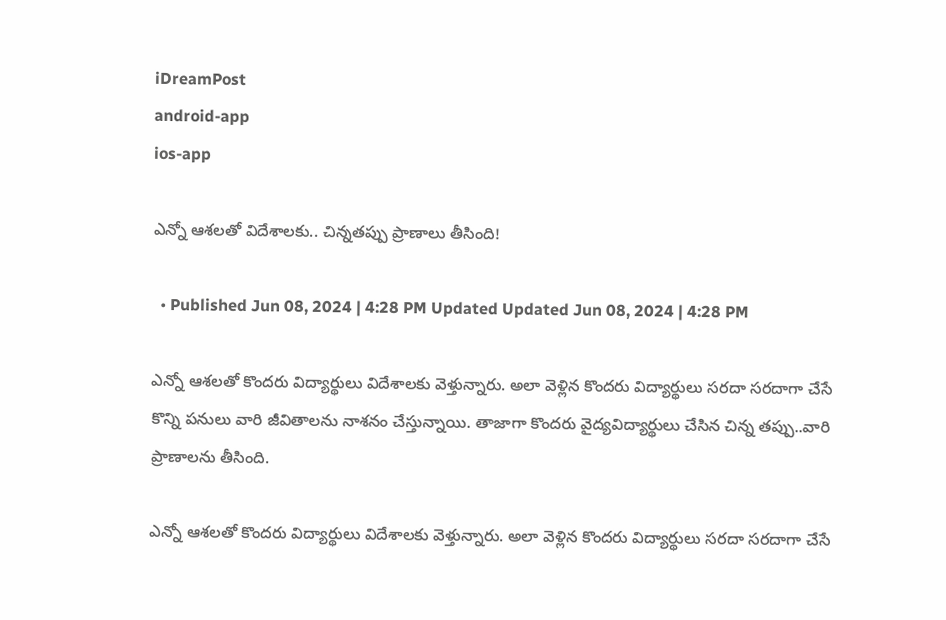iDreamPost
android-app
ios-app

ఎన్నో ఆశలతో విదేశాలకు.. చిన్నతప్పు ప్రాణాలు తీసింది!

  • Published Jun 08, 2024 | 4:28 PM Updated Updated Jun 08, 2024 | 4:28 PM

ఎన్నో ఆశలతో కొందరు విద్యార్థులు విదేశాలకు వెళ్తున్నారు. అలా వెళ్లిన కొందరు విద్యార్థులు సరదా సరదాగా చేసే కొన్ని పనులు వారి జీవితాలను నాశనం చేస్తున్నాయి. తాజాగా కొందరు వైద్యవిద్యార్థులు చేసిన చిన్న తప్పు..వారి ప్రాణాలను తీసింది.

ఎన్నో ఆశలతో కొందరు విద్యార్థులు విదేశాలకు వెళ్తున్నారు. అలా వెళ్లిన కొందరు విద్యార్థులు సరదా సరదాగా చేసే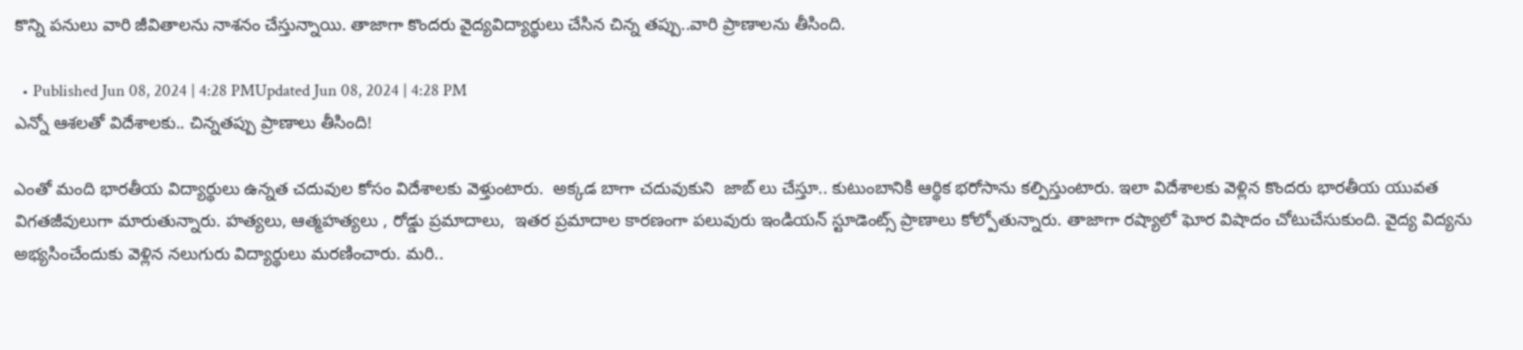కొన్ని పనులు వారి జీవితాలను నాశనం చేస్తున్నాయి. తాజాగా కొందరు వైద్యవిద్యార్థులు చేసిన చిన్న తప్పు..వారి ప్రాణాలను తీసింది.

  • Published Jun 08, 2024 | 4:28 PMUpdated Jun 08, 2024 | 4:28 PM
ఎన్నో ఆశలతో విదేశాలకు.. చిన్నతప్పు ప్రాణాలు తీసింది!

ఎంతో మంది భారతీయ విద్యార్థులు ఉన్నత చదువుల కోసం విదేశాలకు వెళ్తుంటారు.  అక్కడ బాగా చదువుకుని  జాబ్ లు చేస్తూ.. కుటుంబానికి ఆర్థిక భరోసాను కల్పిస్తుంటారు. ఇలా విదేశాలకు వెళ్లిన కొందరు భారతీయ యువత విగతజీవులుగా మారుతున్నారు. హత్యలు, ఆత్మహత్యలు , రోడ్డు ప్రమాదాలు,  ఇతర ప్రమాదాల కారణంగా పలువురు ఇండియన్ స్టూడెంట్స్ ప్రాణాలు కోల్పోతున్నారు. తాజాగా రష్యాలో ఘోర విషాదం చోటుచేసుకుంది. వైద్య విద్యను అభ్యసించేందుకు వెళ్లిన నలుగురు విద్యార్థులు మరణించారు. మరి..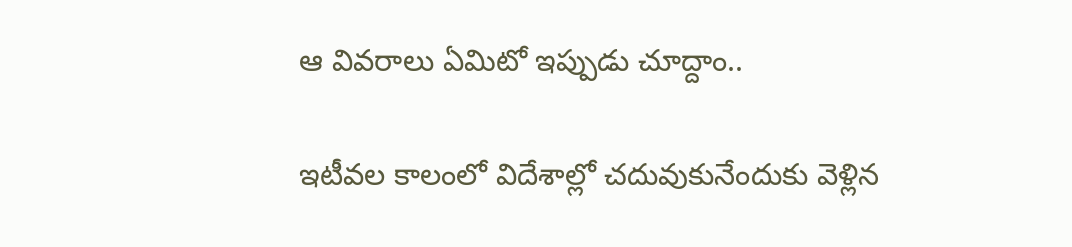ఆ వివరాలు ఏమిటో ఇప్పుడు చూద్దాం..

ఇటీవల కాలంలో విదేశాల్లో చదువుకునేందుకు వెళ్లిన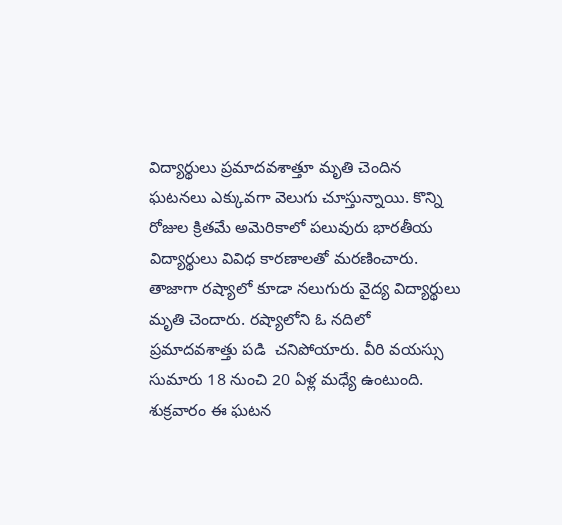విద్యార్థులు ప్రమాదవశాత్తూ మృతి చెందిన ఘటనలు ఎక్కువగా వెలుగు చూస్తున్నాయి. కొన్ని రోజుల క్రితమే అమెరికాలో పలువురు భారతీయ విద్యార్థులు వివిధ కారణాలతో మరణించారు. తాజాగా రష్యాలో కూడా నలుగురు వైద్య విద్యార్థులు మృతి చెందారు. రష్యాలోని ఓ నదిలో ప్రమాదవశాత్తు పడి  చనిపోయారు. వీరి వయస్సు సుమారు 18 నుంచి 20 ఏళ్ల మధ్యే ఉంటుంది. శుక్రవారం ఈ ఘటన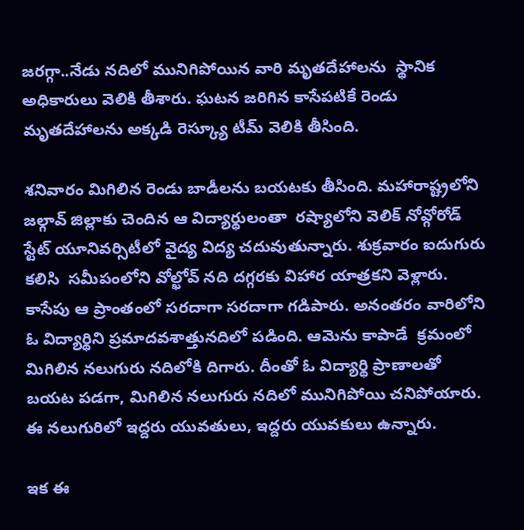జరగ్గా..నేడు నదిలో మునిగిపోయిన వారి మృతదేహాలను  స్థానిక అధికారులు వెలికి తీశారు. ఘటన జరిగిన కాసేపటికే రెండు మృతదేహాలను అక్కడి రెస్క్యూ టీమ్ వెలికి తీసింది.

శనివారం మిగిలిన రెండు బాడీలను బయటకు తీసింది. మహారాష్ట్రలోని జల్గావ్‌ జిల్లాకు చెందిన ఆ విద్యార్థులంతా  రష్యాలోని వెలిక్ నోవ్గోరోడ్ స్టేట్‌ యూనివర్సిటీలో వైద్య విద్య చదువుతున్నారు. శుక్రవారం ఐదుగురు కలిసి  సమీపంలోని వోల్ఖోవ్ నది దగ్గరకు విహార యాత్రకని వెళ్లారు. కాసేపు ఆ ప్రాంతంలో సరదాగా సరదాగా గడిపారు. అనంతరం వారిలోని ఓ విద్యార్థిని ప్రమాదవశాత్తునదిలో పడింది. ఆమెను కాపాడే  క్రమంలో మిగిలిన నలుగురు నదిలోకి దిగారు. దీంతో ఓ విద్యార్థి ప్రాణాలతో బయట పడగా, మిగిలిన నలుగురు నదిలో మునిగిపోయి చనిపోయారు. ఈ నలుగురిలో ఇద్దరు యువతులు, ఇద్దరు యువకులు ఉన్నారు.

ఇక ఈ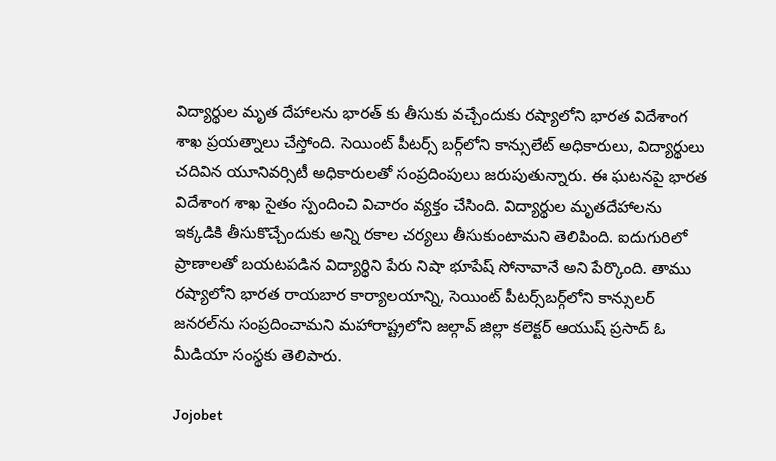విద్యార్థుల మృత దేహాలను భారత్ కు తీసుకు వచ్చేందుకు రష్యాలోని భారత విదేశాంగ శాఖ ప్రయత్నాలు చేస్తోంది. సెయింట్‌ పీటర్స్‌ బర్గ్‌లోని కాన్సులేట్‌ అధికారులు, విద్యార్థులు చదివిన యూనివర్సిటీ అధికారులతో సంప్రదింపులు జరుపుతున్నారు. ఈ ఘటనపై భారత విదేశాంగ శాఖ సైతం స్పందించి విచారం వ్యక్తం చేసింది. విద్యార్థుల మృతదేహాలను ఇక్కడికి తీసుకొచ్చేందుకు అన్ని రకాల చర్యలు తీసుకుంటామని తెలిపింది. ఐదుగురిలో ప్రాణాలతో బయటపడిన విద్యార్థిని పేరు నిషా భూపేష్‌ సోనావానే అని పేర్కొంది. తాము రష్యాలోని భారత రాయబార కార్యాలయాన్ని, సెయింట్ పీటర్స్‌బర్గ్‌లోని కాన్సులర్ జనరల్‌ను సంప్రదించామని మహారాష్ట్రలోని జల్గావ్ జిల్లా కలెక్టర్ ఆయుష్ ప్రసాద్ ఓ మీడియా సంస్థకు తెలిపారు.

Jojobet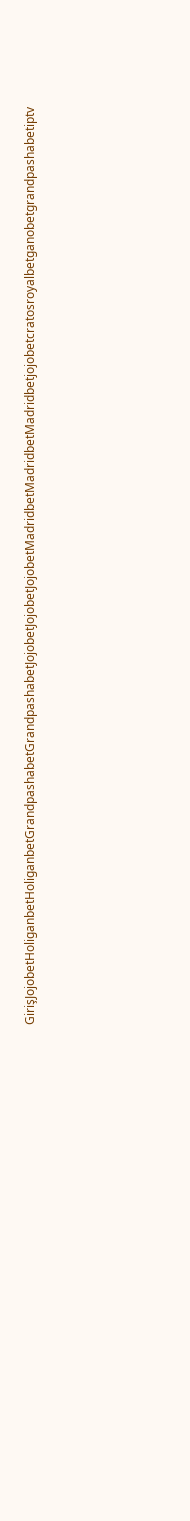GirişJojobetHoliganbetHoliganbetGrandpashabetGrandpashabetJojobetJojobetJojobetMadridbetMadridbetMadridbetjojobetcratosroyalbetganobetgrandpashabetiptv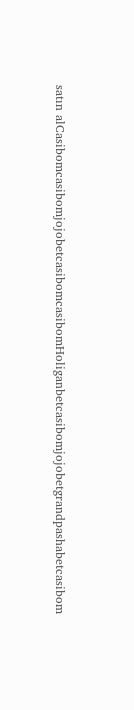satın alCasibomcasibomjojobetcasibomcasibomHoliganbetcasibomjojobetgrandpashabetcasibom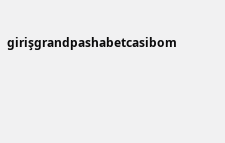girişgrandpashabetcasibom